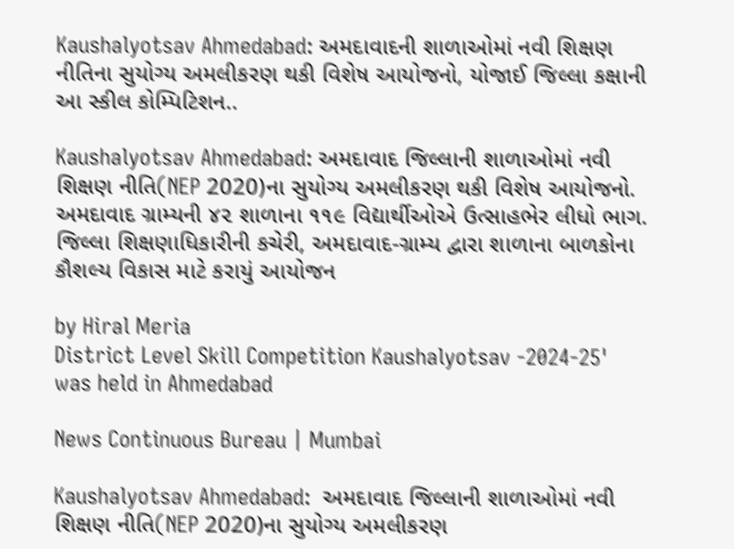Kaushalyotsav Ahmedabad: અમદાવાદની શાળાઓમાં નવી શિક્ષણ નીતિના સુયોગ્ય અમલીકરણ થકી વિશેષ આયોજનો, યોજાઈ જિલ્લા કક્ષાની આ સ્કીલ કોમ્પિટિશન..

Kaushalyotsav Ahmedabad: અમદાવાદ જિલ્લાની શાળાઓમાં નવી શિક્ષણ નીતિ(NEP 2020)ના સુયોગ્ય અમલીકરણ થકી વિશેષ આયોજનો. અમદાવાદ ગ્રામ્યની ૪૨ શાળાના ૧૧૯ વિદ્યાર્થીઓએ ઉત્સાહભેર લીધો ભાગ. જિલ્લા શિક્ષણાધિકારીની કચેરી, અમદાવાદ-ગ્રામ્ય દ્વારા શાળાના બાળકોના કૌશલ્ય વિકાસ માટે કરાયું આયોજન

by Hiral Meria
District Level Skill Competition Kaushalyotsav -2024-25' was held in Ahmedabad

News Continuous Bureau | Mumbai

Kaushalyotsav Ahmedabad:  અમદાવાદ જિલ્લાની શાળાઓમાં નવી શિક્ષણ નીતિ(NEP 2020)ના સુયોગ્ય અમલીકરણ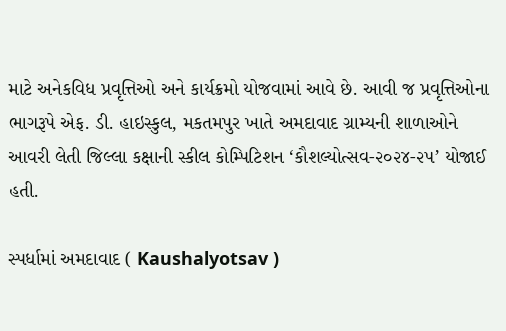માટે અનેકવિધ પ્રવૃત્તિઓ અને કાર્યક્રમો યોજવામાં આવે છે. આવી જ પ્રવૃત્તિઓના ભાગરૂપે એફ. ડી. હાઇસ્કુલ, મકતમપુર ખાતે અમદાવાદ ગ્રામ્યની શાળાઓને આવરી લેતી જિલ્લા કક્ષાની સ્કીલ કોમ્પિટિશન ‘કૌશલ્યોત્સવ-૨૦૨૪-૨૫’ યોજાઈ હતી.

સ્પર્ધામાં અમદાવાદ ( Kaushalyotsav )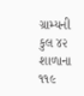ગ્રામ્યની કુલ ૪૨ શાળાના ૧૧૯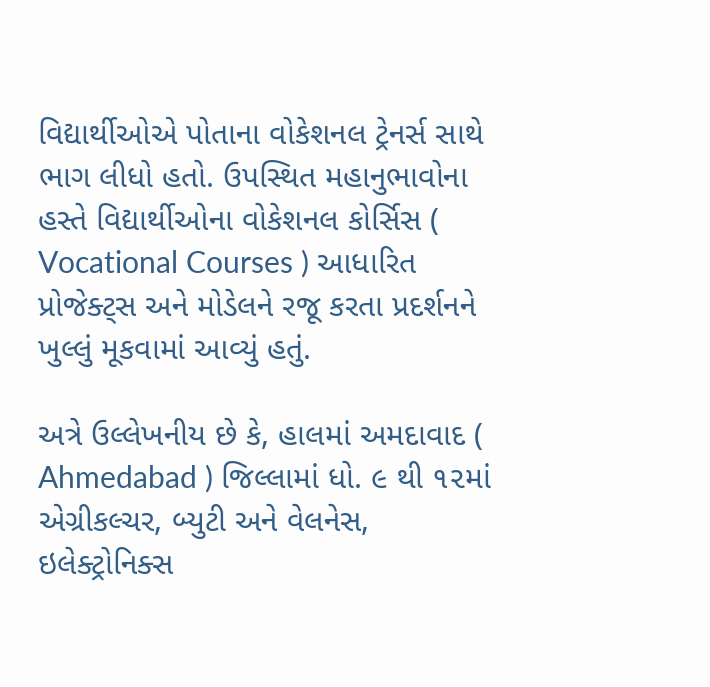વિદ્યાર્થીઓએ પોતાના વોકેશનલ ટ્રેનર્સ સાથે ભાગ લીધો હતો. ઉપસ્થિત મહાનુભાવોના હસ્તે વિદ્યાર્થીઓના વોકેશનલ કોર્સિસ ( Vocational Courses ) આધારિત પ્રોજેક્ટ્સ અને મોડેલને રજૂ કરતા પ્રદર્શનને ખુલ્લું મૂકવામાં આવ્યું હતું.

અત્રે ઉલ્લેખનીય છે કે, હાલમાં અમદાવાદ (  Ahmedabad ) જિલ્લામાં ધો. ૯ થી ૧૨માં એગ્રીકલ્ચર, બ્યુટી અને વેલનેસ, ઇલેક્ટ્રોનિક્સ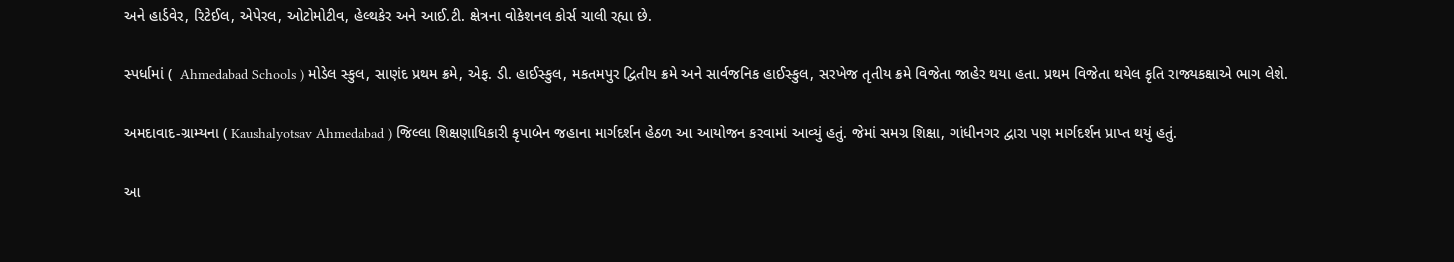અને હાર્ડવેર, રિટેઈલ, એપેરલ, ઓટોમોટીવ, હેલ્થકેર અને આઈ.ટી. ક્ષેત્રના વોકેશનલ કોર્સ ચાલી રહ્યા છે.

સ્પર્ધામાં (  Ahmedabad Schools ) મોડેલ સ્કુલ, સાણંદ પ્રથમ ક્રમે, એફ. ડી. હાઈસ્કુલ, મકતમપુર દ્વિતીય ક્રમે અને સાર્વજનિક હાઈસ્કુલ, સરખેજ તૃતીય ક્રમે વિજેતા જાહેર થયા હતા. પ્રથમ વિજેતા થયેલ કૃતિ રાજ્યકક્ષાએ ભાગ લેશે.

અમદાવાદ-ગ્રામ્યના ( Kaushalyotsav Ahmedabad ) જિલ્લા શિક્ષણાધિકારી કૃપાબેન જહાના માર્ગદર્શન હેઠળ આ આયોજન કરવામાં આવ્યું હતું. જેમાં સમગ્ર શિક્ષા, ગાંધીનગર દ્વારા પણ માર્ગદર્શન પ્રાપ્ત થયું હતું.

આ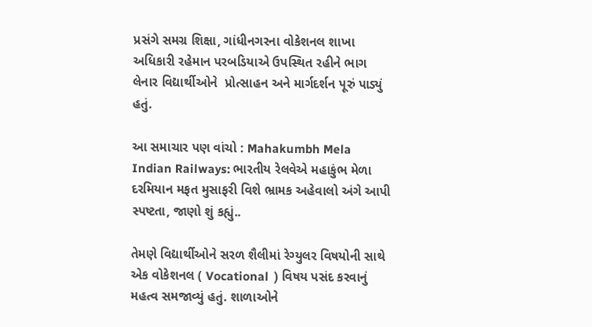પ્રસંગે સમગ્ર શિક્ષા, ગાંધીનગરના વોકેશનલ શાખા અધિકારી રહેમાન પરબડિયાએ ઉપસ્થિત રહીને ભાગ લેનાર વિદ્યાર્થીઓને  પ્રોત્સાહન અને માર્ગદર્શન પૂરું પાડ્યું હતું.

આ સમાચાર પણ વાંચો : Mahakumbh Mela Indian Railways: ભારતીય રેલવેએ મહાકુંભ મેળા દરમિયાન મફત મુસાફરી વિશે ભ્રામક અહેવાલો અંગે આપી સ્પષ્ટતા, જાણો શું કહ્યું..

તેમણે વિદ્યાર્થીઓને સરળ શૈલીમાં રેગ્યુલર વિષયોની સાથે એક વોકેશનલ ( Vocational  ) વિષય પસંદ કરવાનું મહત્વ સમજાવ્યું હતું. શાળાઓને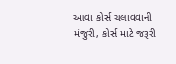આવા કોર્સ ચલાવવાની મંજુરી, કોર્સ માટે જરૂરી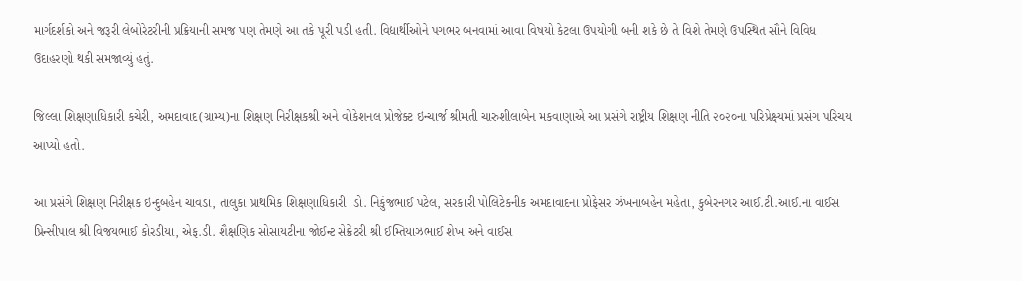માર્ગદર્શકો અને જરૂરી લેબોરેટરીની પ્રક્રિયાની સમજ પણ તેમણે આ તકે પૂરી પડી હતી. વિદ્યાર્થીઓને પગભર બનવામાં આવા વિષયો કેટલા ઉપયોગી બની શકે છે તે વિશે તેમણે ઉપસ્થિત સૌને વિવિધ ઉદાહરણો થકી સમજાવ્યું હતું.

જિલ્લા શિક્ષણાધિકારી કચેરી, અમદાવાદ(ગ્રામ્ય)ના શિક્ષણ નિરીક્ષકશ્રી અને વોકેશનલ પ્રોજેક્ટ ઇન્ચાર્જ શ્રીમતી ચારુશીલાબેન મકવાણાએ આ પ્રસંગે રાષ્ટ્રીય શિક્ષણ નીતિ ૨૦૨૦ના પરિપ્રેક્ષ્યમાં પ્રસંગ પરિચય આપ્યો હતો.

આ પ્રસંગે શિક્ષણ નિરીક્ષક ઇન્દુબહેન ચાવડા, તાલુકા પ્રાથમિક શિક્ષણાધિકારી  ડો. નિકુંજભાઈ પટેલ, સરકારી પોલિટેકનીક અમદાવાદના પ્રોફેસર ઝંખનાબહેન મહેતા, કુબેરનગર આઈ.ટી.આઈ.ના વાઈસ પ્રિન્સીપાલ શ્રી વિજયભાઈ કોરડીયા, એફ.ડી. શૈક્ષણિક સોસાયટીના જોઈન્ટ સેક્રેટરી શ્રી ઈમ્તિયાઝભાઈ શેખ અને વાઈસ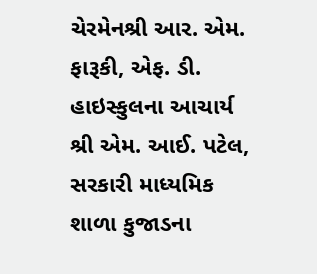ચેરમેનશ્રી આર. એમ. ફારૂકી, એફ. ડી. હાઇસ્કુલના આચાર્ય શ્રી એમ. આઈ. પટેલ, સરકારી માધ્યમિક શાળા કુજાડના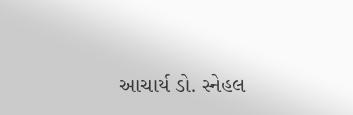આચાર્ય ડો. સ્નેહલ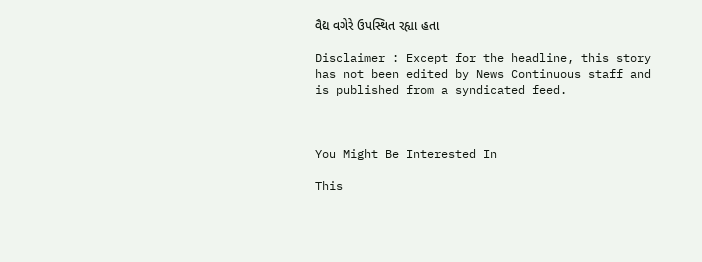વૈદ્ય વગેરે ઉપસ્થિત રહ્યા હતા

Disclaimer : Except for the headline, this story has not been edited by News Continuous staff and is published from a syndicated feed.



You Might Be Interested In

This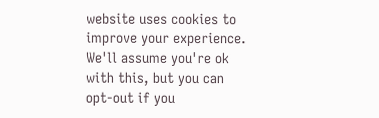website uses cookies to improve your experience. We'll assume you're ok with this, but you can opt-out if you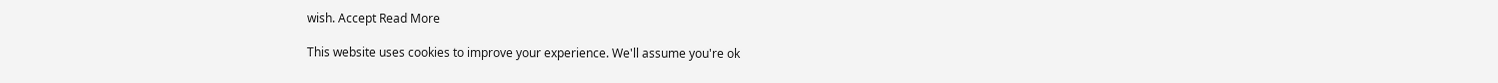wish. Accept Read More

This website uses cookies to improve your experience. We'll assume you're ok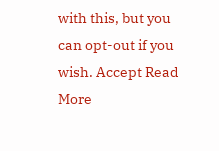with this, but you can opt-out if you wish. Accept Read More